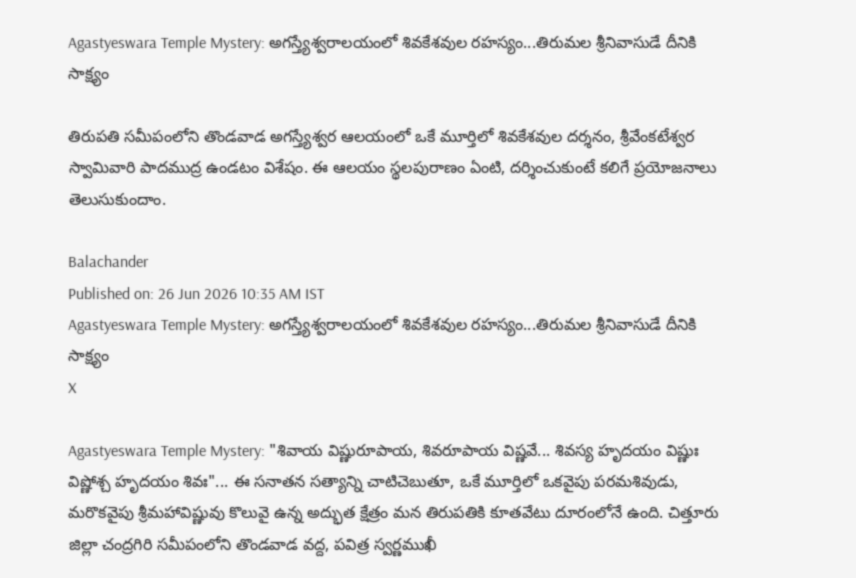Agastyeswara Temple Mystery: అగస్త్యేశ్వరాలయంలో శివకేశవుల రహస్యం...తిరుమల శ్రీనివాసుడే దీనికి సాక్ష్యం

తిరుపతి సమీపంలోని తొండవాడ అగస్త్యేశ్వర ఆలయంలో ఒకే మూర్తిలో శివకేశవుల దర్శనం, శ్రీవేంకటేశ్వర స్వామివారి పాదముద్ర ఉండటం విశేషం. ఈ ఆలయం స్థలపురాణం ఏంటి, దర్శించుకుంటే కలిగే ప్రయోజనాలు తెలుసుకుందాం.

Balachander
Published on: 26 Jun 2026 10:35 AM IST
Agastyeswara Temple Mystery: అగస్త్యేశ్వరాలయంలో శివకేశవుల రహస్యం...తిరుమల శ్రీనివాసుడే దీనికి సాక్ష్యం
X

Agastyeswara Temple Mystery: "శివాయ విష్ణురూపాయ, శివరూపాయ విష్ణవే... శివస్య హృదయం విష్ణుః విష్ణోశ్చ హృదయం శివః"... ఈ సనాతన సత్యాన్ని చాటిచెబుతూ, ఒకే మూర్తిలో ఒకవైపు పరమశివుడు, మరొకవైపు శ్రీమహావిష్ణువు కొలువై ఉన్న అద్భుత క్షేత్రం మన తిరుపతికి కూతవేటు దూరంలోనే ఉంది. చిత్తూరు జిల్లా చంద్రగిరి సమీపంలోని తొండవాడ వద్ద, పవిత్ర స్వర్ణముఖీ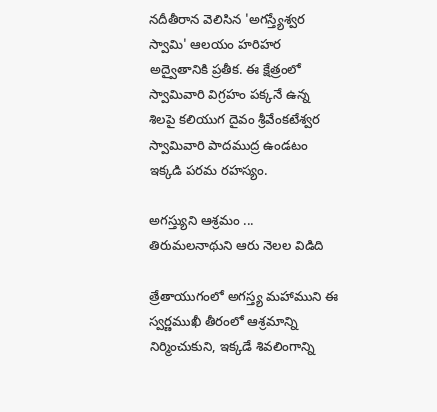నదీతీరాన వెలిసిన 'అగస్త్యేశ్వర స్వామి' ఆలయం హరిహర అద్వైతానికి ప్రతీక. ఈ క్షేత్రంలో స్వామివారి విగ్రహం పక్కనే ఉన్న శిలపై కలియుగ దైవం శ్రీవేంకటేశ్వర స్వామివారి పాదముద్ర ఉండటం ఇక్కడి పరమ రహస్యం.

అగస్త్యుని ఆశ్రమం ... తిరుమలనాథుని ఆరు నెలల విడిది

త్రేతాయుగంలో అగస్త్య మహాముని ఈ స్వర్ణముఖీ తీరంలో ఆశ్రమాన్ని నిర్మించుకుని, ఇక్కడే శివలింగాన్ని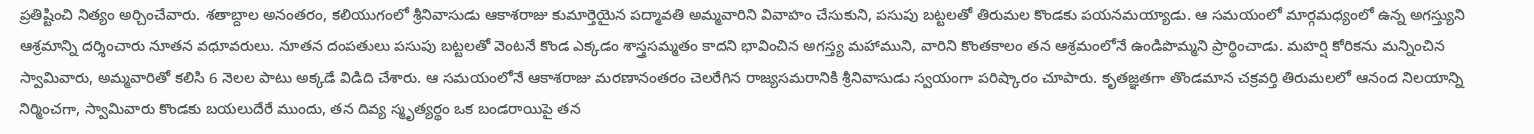ప్రతిష్టించి నిత్యం అర్చించేవారు. శతాబ్దాల అనంతరం, కలియుగంలో శ్రీనివాసుడు ఆకాశరాజు కుమార్తెయైన పద్మావతి అమ్మవారిని వివాహం చేసుకుని, పసుపు బట్టలతో తిరుమల కొండకు పయనమయ్యాడు. ఆ సమయంలో మార్గమధ్యంలో ఉన్న అగస్త్యుని ఆశ్రమాన్ని దర్శించారు నూతన వధూవరులు. నూతన దంపతులు పసుపు బట్టలతో వెంటనే కొండ ఎక్కడం శాస్త్రసమ్మతం కాదని భావించిన అగస్త్య మహాముని, వారిని కొంతకాలం తన ఆశ్రమంలోనే ఉండిపొమ్మని ప్రార్థించాడు. మహర్షి కోరికను మన్నించిన స్వామివారు, అమ్మవారితో కలిసి 6 నెలల పాటు అక్కడే విడిది చేశారు. ఆ సమయంలోనే ఆకాశరాజు మరణానంతరం చెలరేగిన రాజ్యసమరానికి శ్రీనివాసుడు స్వయంగా పరిష్కారం చూపారు. కృతజ్ఞతగా తొండమాన చక్రవర్తి తిరుమలలో ఆనంద నిలయాన్ని నిర్మించగా, స్వామివారు కొండకు బయలుదేరే ముందు, తన దివ్య స్మృత్యర్థం ఒక బండరాయిపై తన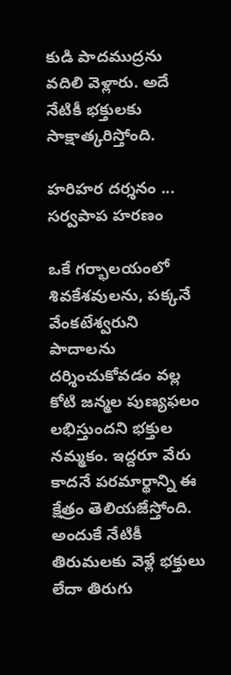కుడి పాదముద్రను వదిలి వెళ్లారు. అదే నేటికీ భక్తులకు సాక్షాత్కరిస్తోంది.

హరిహర దర్శనం ... సర్వపాప హరణం

ఒకే గర్భాలయంలో శివకేశవులను, పక్కనే వేంకటేశ్వరుని పాదాలను దర్శించుకోవడం వల్ల కోటి జన్మల పుణ్యఫలం లభిస్తుందని భక్తుల నమ్మకం. ఇద్దరూ వేరు కాదనే పరమార్థాన్ని ఈ క్షేత్రం తెలియజేస్తోంది. అందుకే నేటికీ తిరుమలకు వెళ్లే భక్తులు లేదా తిరుగు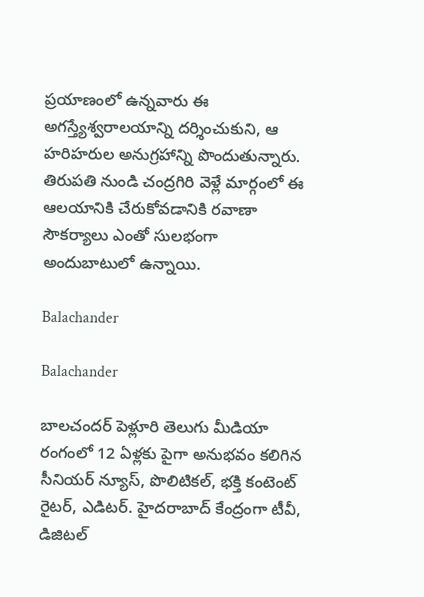ప్రయాణంలో ఉన్నవారు ఈ అగస్త్యేశ్వరాలయాన్ని దర్శించుకుని, ఆ హరిహరుల అనుగ్రహాన్ని పొందుతున్నారు. తిరుపతి నుండి చంద్రగిరి వెళ్లే మార్గంలో ఈ ఆలయానికి చేరుకోవడానికి రవాణా సౌకర్యాలు ఎంతో సులభంగా అందుబాటులో ఉన్నాయి.

Balachander

Balachander

బాలచందర్ పెళ్లూరి తెలుగు మీడియా రంగంలో 12 ఏళ్లకు పైగా అనుభవం కలిగిన సీనియర్ న్యూస్, పొలిటికల్, భక్తి కంటెంట్ రైటర్, ఎడిటర్. హైదరాబాద్ కేంద్రంగా టీవీ, డిజిటల్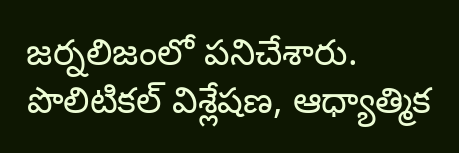జర్నలిజంలో పనిచేశారు. పొలిటికల్ విశ్లేషణ, ఆధ్యాత్మిక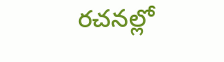రచనల్లో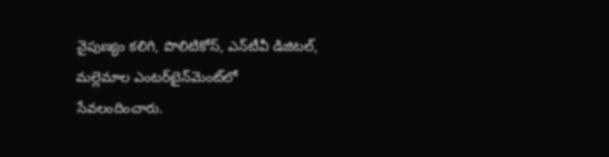నైపుణ్యం కలిగి, పొలిటికోస్, ఎన్‌టీవీ డిజిటల్, మల్లెమాల ఎంటర్‌టైన్‌మెంట్‌లో సేవలందించారు.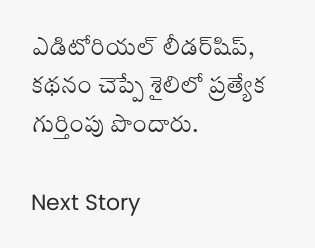ఎడిటోరియల్ లీడర్‌షిప్, కథనం చెప్పే శైలిలో ప్రత్యేక గుర్తింపు పొందారు.

Next Story